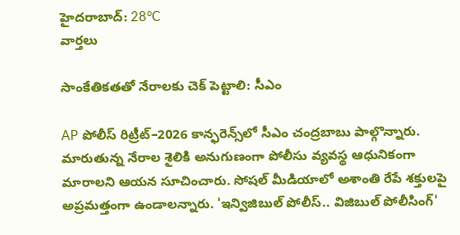హైదరాబాద్: 28°C
వార్తలు

సాంకేతికతతో నేరాలకు చెక్ పెట్టాలి: సీఎం

AP పోలీస్ రిట్రీట్–2026 కాన్ఫరెన్స్‌లో సీఎం చంద్రబాబు పాల్గొన్నారు. మారుతున్న నేరాల శైలికి అనుగుణంగా పోలీసు వ్యవస్థ ఆధునికంగా మారాలని ఆయన సూచించారు. సోషల్ మీడియాలో అశాంతి రేపే శక్తులపై అప్రమత్తంగా ఉండాలన్నారు. 'ఇన్విజిబుల్ పోలీస్.. విజిబుల్ పోలీసింగ్'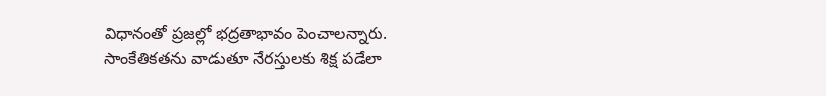విధానంతో ప్రజల్లో భద్రతాభావం పెంచాలన్నారు. సాంకేతికతను వాడుతూ నేరస్తులకు శిక్ష పడేలా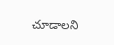చూడాలని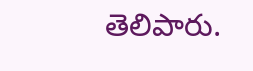తెలిపారు.